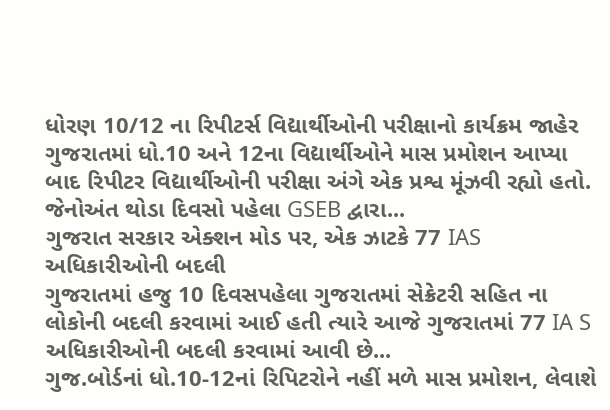ધોરણ 10/12 ના રિપીટર્સ વિદ્યાર્થીઓની પરીક્ષાનો કાર્યક્રમ જાહેર
ગુજરાતમાં ધો.10 અને 12ના વિદ્યાર્થીઓને માસ પ્રમોશન આપ્યા બાદ રિપીટર વિદ્યાર્થીઓની પરીક્ષા અંગે એક પ્રશ્વ મૂંઝવી રહ્યો હતો. જેનોઅંત થોડા દિવસો પહેલા GSEB દ્વારા...
ગુજરાત સરકાર એક્શન મોડ પર, એક ઝાટકે 77 IAS અધિકારીઓની બદલી
ગુજરાતમાં હજુ 10 દિવસપહેલા ગુજરાતમાં સેક્રેટરી સહિત ના લોકોની બદલી કરવામાં આઈ હતી ત્યારે આજે ગુજરાતમાં 77 IA S અધિકારીઓની બદલી કરવામાં આવી છે...
ગુજ.બોર્ડનાં ધો.10-12નાં રિપિટરોને નહીં મળે માસ પ્રમોશન, લેવાશે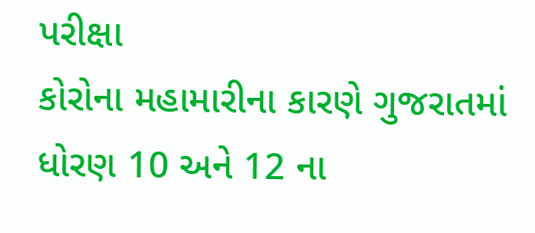પરીક્ષા
કોરોના મહામારીના કારણે ગુજરાતમાં ધોરણ 10 અને 12 ના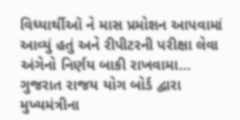વિધ્યાર્થીઑ ને માસ પ્રમોશન આપવામાં આવ્યું હતું અને રીપીટરની પરીક્ષા લેવા અંગેનો નિર્ણય બાકી રાખવામા...
ગુજરાત રાજય યોગ બોર્ડ દ્વારા મુખ્યમંત્રીના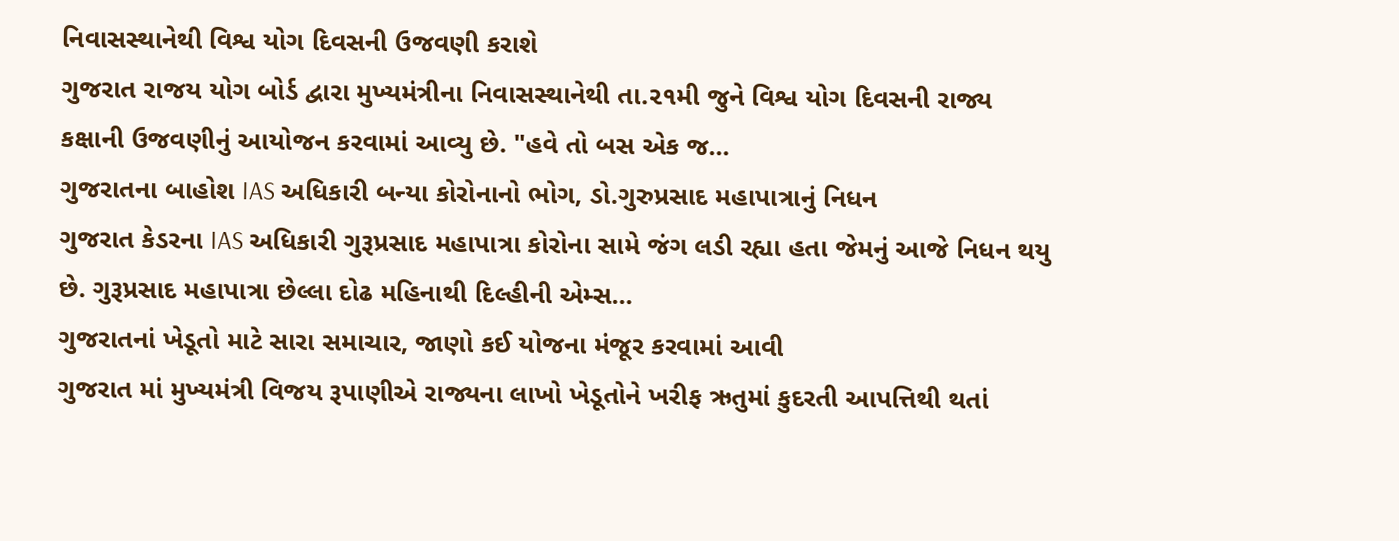નિવાસસ્થાનેથી વિશ્વ યોગ દિવસની ઉજવણી કરાશે
ગુજરાત રાજય યોગ બોર્ડ દ્વારા મુખ્યમંત્રીના નિવાસસ્થાનેથી તા.૨૧મી જુને વિશ્વ યોગ દિવસની રાજ્ય કક્ષાની ઉજવણીનું આયોજન કરવામાં આવ્યુ છે. "હવે તો બસ એક જ...
ગુજરાતના બાહોશ IAS અધિકારી બન્યા કોરોનાનો ભોગ, ડો.ગુરુપ્રસાદ મહાપાત્રાનું નિધન
ગુજરાત કેડરના IAS અધિકારી ગુરૂપ્રસાદ મહાપાત્રા કોરોના સામે જંગ લડી રહ્યા હતા જેમનું આજે નિધન થયુ છે. ગુરૂપ્રસાદ મહાપાત્રા છેલ્લા દોઢ મહિનાથી દિલ્હીની એમ્સ...
ગુજરાતનાં ખેડૂતો માટે સારા સમાચાર, જાણો કઈ યોજના મંજૂર કરવામાં આવી
ગુજરાત માં મુખ્યમંત્રી વિજય રૂપાણીએ રાજ્યના લાખો ખેડૂતોને ખરીફ ઋતુમાં કુદરતી આપત્તિથી થતાં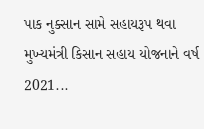પાક નુક્સાન સામે સહાયરૂપ થવા મુખ્યમંત્રી કિસાન સહાય યોજનાને વર્ષ 2021...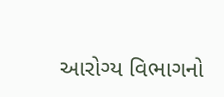આરોગ્ય વિભાગનો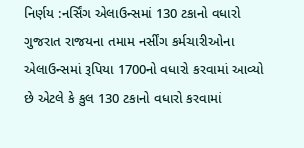નિર્ણય :નર્સિંગ એલાઉન્સમાં 130 ટકાનો વધારો
ગુજરાત રાજયના તમામ નર્સીંગ કર્મચારીઓના એલાઉન્સમાં રૂપિયા 1700નો વધારો કરવામાં આવ્યો છે એટલે કે કુલ 130 ટકાનો વધારો કરવામાં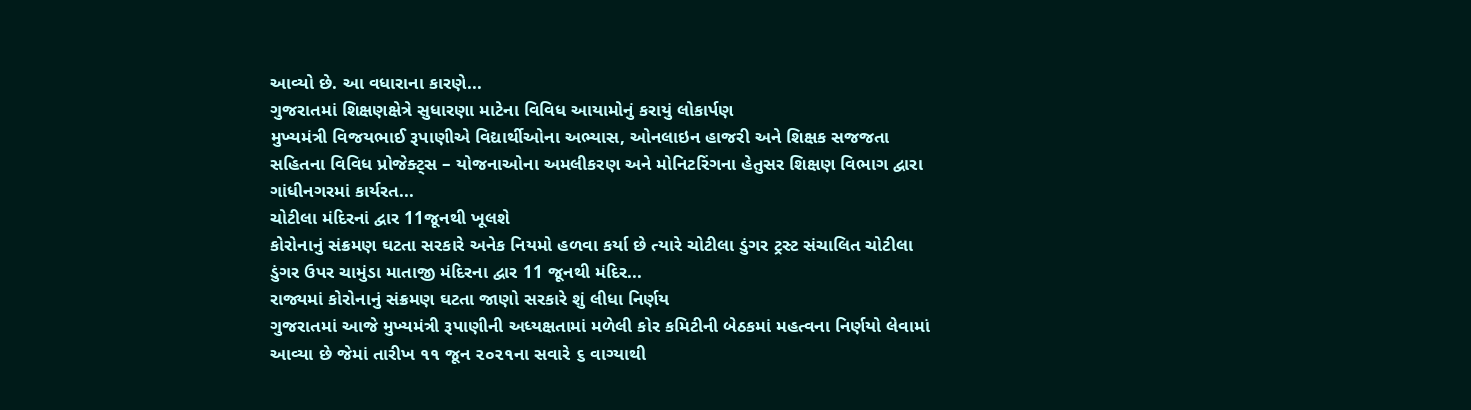આવ્યો છે. આ વધારાના કારણે...
ગુજરાતમાં શિક્ષણક્ષેત્રે સુધારણા માટેના વિવિધ આયામોનું કરાયું લોકાર્પણ
મુખ્યમંત્રી વિજયભાઈ રૂપાણીએ વિદ્યાર્થીઓના અભ્યાસ, ઓનલાઇન હાજરી અને શિક્ષક સજજતા સહિતના વિવિધ પ્રોજેક્ટ્સ – યોજનાઓના અમલીકરણ અને મોનિટરિંગના હેતુસર શિક્ષણ વિભાગ દ્વારા ગાંધીનગરમાં કાર્યરત...
ચોટીલા મંદિરનાં દ્વાર 11જૂનથી ખૂલશે
કોરોનાનું સંક્રમણ ઘટતા સરકારે અનેક નિયમો હળવા કર્યા છે ત્યારે ચોટીલા ડુંગર ટ્રસ્ટ સંચાલિત ચોટીલા ડુંગર ઉપર ચામુંડા માતાજી મંદિરના દ્વાર 11 જૂનથી મંદિર...
રાજ્યમાં કોરોનાનું સંક્રમણ ઘટતા જાણો સરકારે શું લીધા નિર્ણય
ગુજરાતમાં આજે મુખ્યમંત્રી રૂપાણીની અધ્યક્ષતામાં મળેલી કોર કમિટીની બેઠકમાં મહત્વના નિર્ણયો લેવામાં આવ્યા છે જેમાં તારીખ ૧૧ જૂન ૨૦૨૧ના સવારે ૬ વાગ્યાથી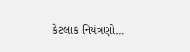કેટલાક નિયંત્રણો...